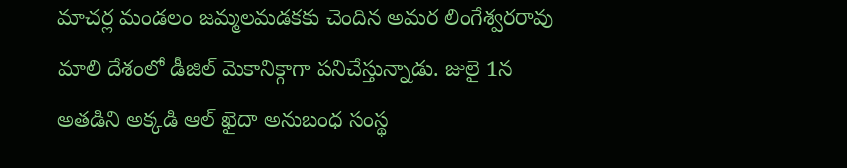మాచర్ల మండలం జమ్మలమడకకు చెందిన అమర లింగేశ్వరరావు మాలి దేశంలో డీజిల్ మెకానిక్గాగా పనిచేస్తున్నాడు. జులై 1న అతడిని అక్కడి ఆల్ ఖైదా అనుబంధ సంస్థ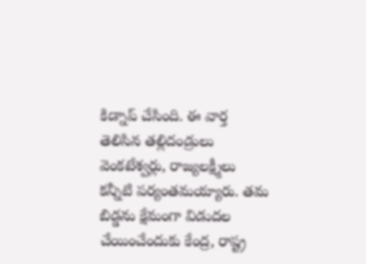కిడ్నాప్ చేసింది. ఈ వార్త తెలిసిన తల్లిదండ్రులు వెంకటేశ్వర్లు, రాజ్యలక్ష్మీలు కన్నీటి పర్యంతమయ్యారు. తమ బిడ్డను క్షేమంగా విడుదల చేయించేందుకు కేంద్ర, రాష్ట్ర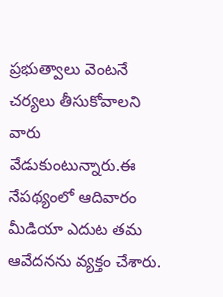ప్రభుత్వాలు వెంటనే చర్యలు తీసుకోవాలని వారు వేడుకుంటున్నారు.ఈ నేపథ్యంలో ఆదివారం మీడియా ఎదుట తమ ఆవేదనను వ్యక్తం చేశారు.